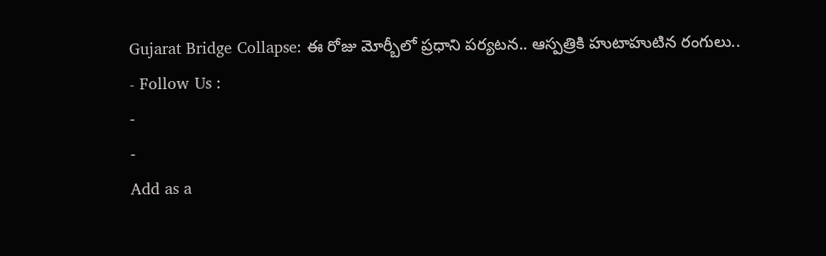Gujarat Bridge Collapse: ఈ రోజు మోర్బీలో ప్రధాని పర్యటన.. ఆస్పత్రికి హుటాహుటిన రంగులు..
- Follow Us :
-
-
Add as a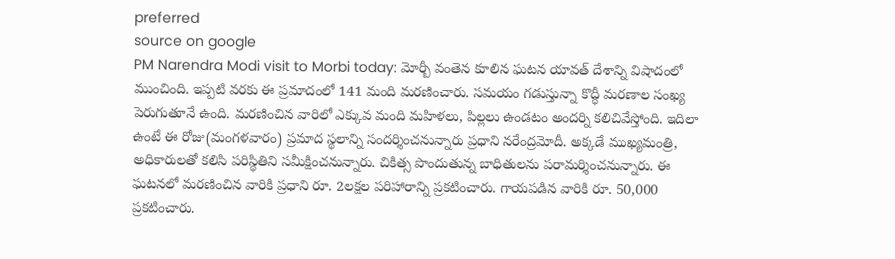preferred
source on google
PM Narendra Modi visit to Morbi today: మోర్బీ వంతెన కూలిన ఘటన యావత్ దేశాన్ని విషాదంలో ముంచింది. ఇప్పటి వరకు ఈ ప్రమాదంలో 141 మంది మరణించారు. సమయం గడుస్తున్నా కొద్ధీ మరణాల సంఖ్య పెరుగుతూనే ఉంది. మరణించిన వారిలో ఎక్కువ మంది మహిళలు, పిల్లలు ఉండటం అందర్ని కలిచివేస్తోంది. ఇదిలా ఉంటే ఈ రోజు(మంగళవారం) ప్రమాద స్థలాన్ని సందర్శించనున్నారు ప్రధాని నరేంద్రమోదీ. అక్కడే ముఖ్యమంత్రి, అధికారులతో కలిసి పరిస్థితిని సమీక్షించనున్నారు. చికిత్స పొందుతున్న బాధితులను పరామర్శించనున్నారు. ఈ ఘటనలో మరణించిన వారికి ప్రధాని రూ. 2లక్షల పరిహారాన్ని ప్రకటించారు. గాయపడిన వారికి రూ. 50,000 ప్రకటించారు.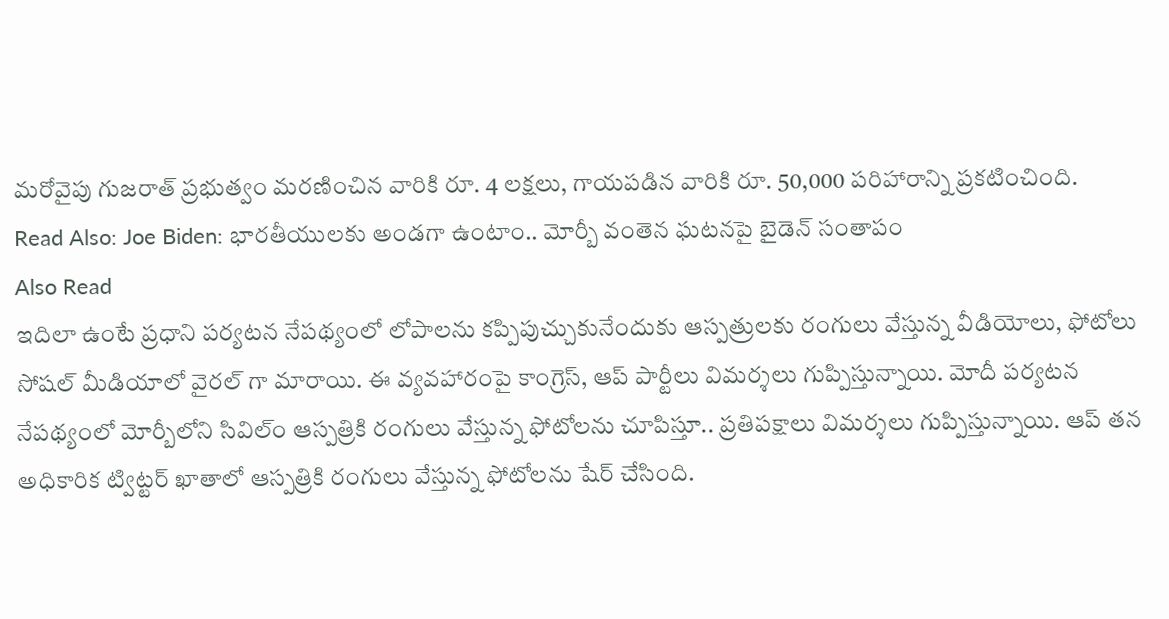మరోవైపు గుజరాత్ ప్రభుత్వం మరణించిన వారికి రూ. 4 లక్షలు, గాయపడిన వారికి రూ. 50,000 పరిహారాన్ని ప్రకటించింది.
Read Also: Joe Biden: భారతీయులకు అండగా ఉంటాం.. మోర్బీ వంతెన ఘటనపై బైడెన్ సంతాపం
Also Read
ఇదిలా ఉంటే ప్రధాని పర్యటన నేపథ్యంలో లోపాలను కప్పిపుచ్చుకునేందుకు ఆస్పత్రులకు రంగులు వేస్తున్న వీడియోలు, ఫోటోలు సోషల్ మీడియాలో వైరల్ గా మారాయి. ఈ వ్యవహారంపై కాంగ్రెస్, ఆప్ పార్టీలు విమర్శలు గుప్పిస్తున్నాయి. మోదీ పర్యటన నేపథ్యంలో మోర్బీలోని సివిల్ం ఆస్పత్రికి రంగులు వేస్తున్న ఫోటోలను చూపిస్తూ.. ప్రతిపక్షాలు విమర్శలు గుప్పిస్తున్నాయి. ఆప్ తన అధికారిక ట్విట్టర్ ఖాతాలో ఆస్పత్రికి రంగులు వేస్తున్న ఫోటోలను షేర్ చేసింది.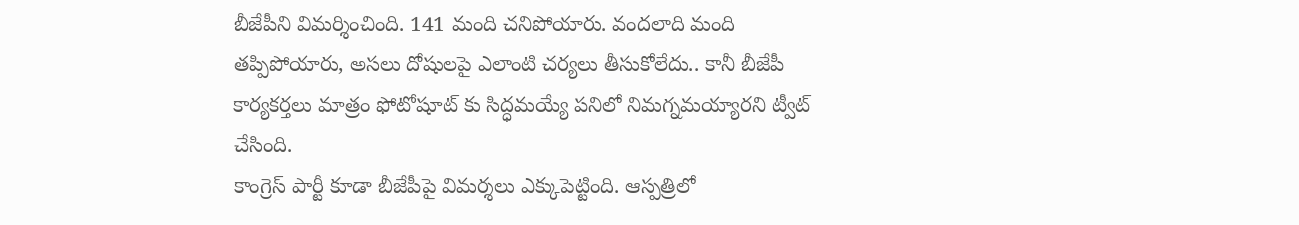బీజేపీని విమర్శించింది. 141 మంది చనిపోయారు. వందలాది మంది తప్పిపోయారు, అసలు దోషులపై ఎలాంటి చర్యలు తీసుకోలేదు.. కానీ బీజేపీ కార్యకర్తలు మాత్రం ఫోటోషూట్ కు సిద్ధమయ్యే పనిలో నిమగ్నమయ్యారని ట్వీట్ చేసింది.
కాంగ్రెస్ పార్టీ కూడా బీజేపీపై విమర్శలు ఎక్కుపెట్టింది. ఆస్పత్రిలో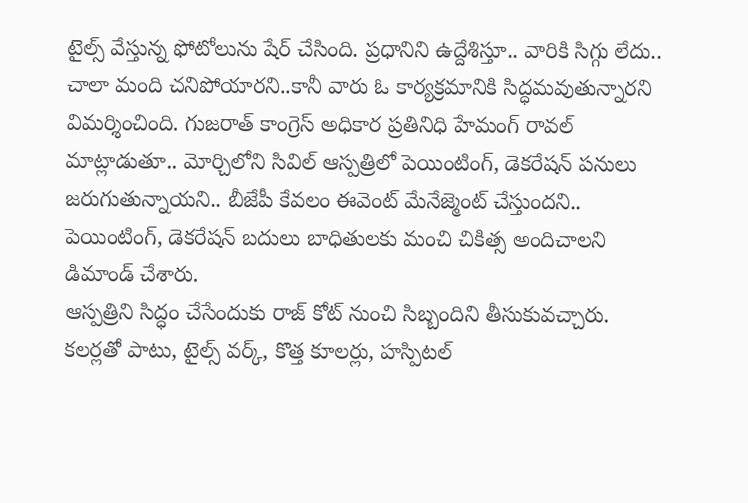టైల్స్ వేస్తున్న ఫోటోలును షేర్ చేసింది. ప్రధానిని ఉద్దేశిస్తూ.. వారికి సిగ్గు లేదు.. చాలా మంది చనిపోయారని..కానీ వారు ఓ కార్యక్రమానికి సిద్ధమవుతున్నారని విమర్శించింది. గుజరాత్ కాంగ్రెస్ అధికార ప్రతినిధి హేమంగ్ రావల్ మాట్లాడుతూ.. మోర్చిలోని సివిల్ ఆస్పత్రిలో పెయింటింగ్, డెకరేషన్ పనులు జరుగుతున్నాయని.. బీజేపీ కేవలం ఈవెంట్ మేనేజ్మెంట్ చేస్తుందని.. పెయింటింగ్, డెకరేషన్ బదులు బాధితులకు మంచి చికిత్స అందిచాలని డిమాండ్ చేశారు.
ఆస్పత్రిని సిద్ధం చేసేందుకు రాజ్ కోట్ నుంచి సిబ్బందిని తీసుకువచ్చారు. కలర్లతో పాటు, టైల్స్ వర్క్, కొత్త కూలర్లు, హస్పిటల్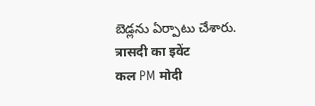బెడ్లను ఏర్పాటు చేశారు.
त्रासदी का इवेंट
कल PM मोदी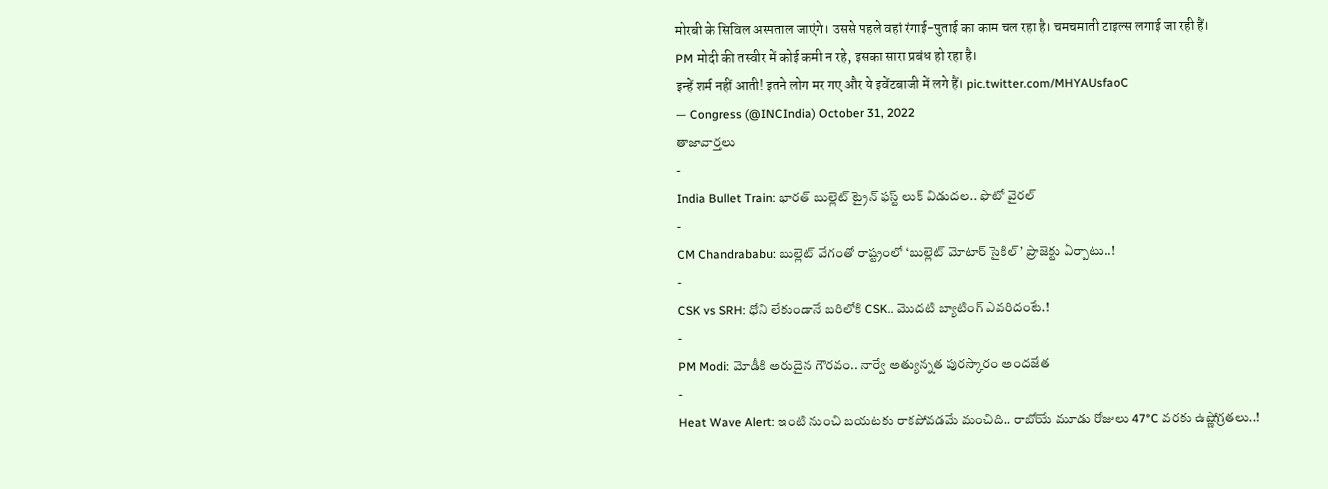मोरबी के सिविल अस्पताल जाएंगे। उससे पहले वहां रंगाई-पुताई का काम चल रहा है। चमचमाती टाइल्स लगाई जा रही हैं।
PM मोदी की तस्वीर में कोई कमी न रहे, इसका सारा प्रबंध हो रहा है।
इन्हें शर्म नहीं आती! इतने लोग मर गए और ये इवेंटबाजी में लगे हैं। pic.twitter.com/MHYAUsfaoC
— Congress (@INCIndia) October 31, 2022
తాజావార్తలు
-
India Bullet Train: భారత్ బుల్లెట్ ట్రైన్ ఫస్ట్ లుక్ విడుదల.. ఫొటో వైరల్
-
CM Chandrababu: బుల్లెట్ వేగంతో రాష్ట్రంలో ‘బుల్లెట్ మోటార్ సైకిల్’ ప్రాజెక్టు ఏర్పాటు..!
-
CSK vs SRH: ధోని లేకుండానే బరిలోకి CSK.. మొదటి బ్యాటింగ్ ఎవరిదంటే.!
-
PM Modi: మోడీకి అరుదైన గౌరవం.. నార్వే అత్యున్నత పురస్కారం అందజేత
-
Heat Wave Alert: ఇంటి నుంచి బయటకు రాకపోవడమే మంచిది.. రాబోయే మూడు రోజులు 47°C వరకు ఉష్ణోగ్రతలు..!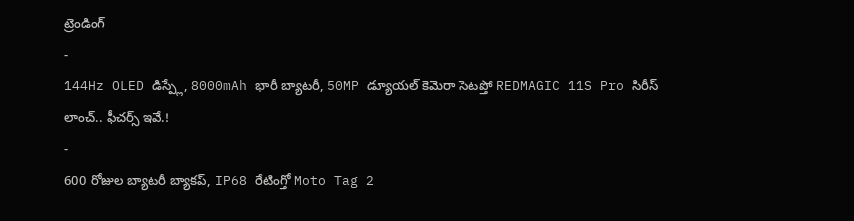ట్రెండింగ్
-
144Hz OLED డిస్ప్లే, 8000mAh భారీ బ్యాటరీ, 50MP డ్యూయల్ కెమెరా సెటప్తో REDMAGIC 11S Pro సిరీస్ లాంచ్.. ఫీచర్స్ ఇవే.!
-
600 రోజుల బ్యాటరీ బ్యాకప్, IP68 రేటింగ్తో Moto Tag 2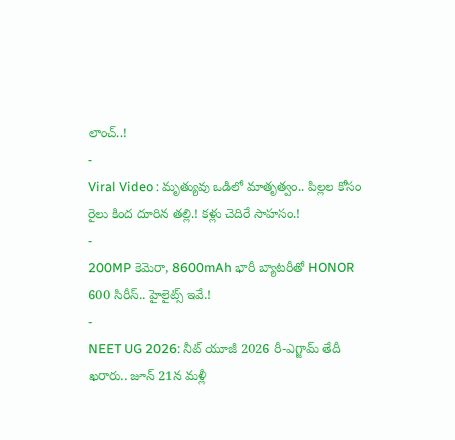లాంచ్..!
-
Viral Video : మృత్యువు ఒడిలో మాతృత్వం.. పిల్లల కోసం రైలు కింద దూరిన తల్లి.! కళ్లు చెదిరే సాహసం.!
-
200MP కెమెరా, 8600mAh భారీ బ్యాటరీతో HONOR 600 సిరీస్.. హైలైట్స్ ఇవే.!
-
NEET UG 2026: నీట్ యూజీ 2026 రీ-ఎగ్జామ్ తేదీ ఖరారు.. జూన్ 21న మళ్లీ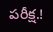పరీక్ష.!